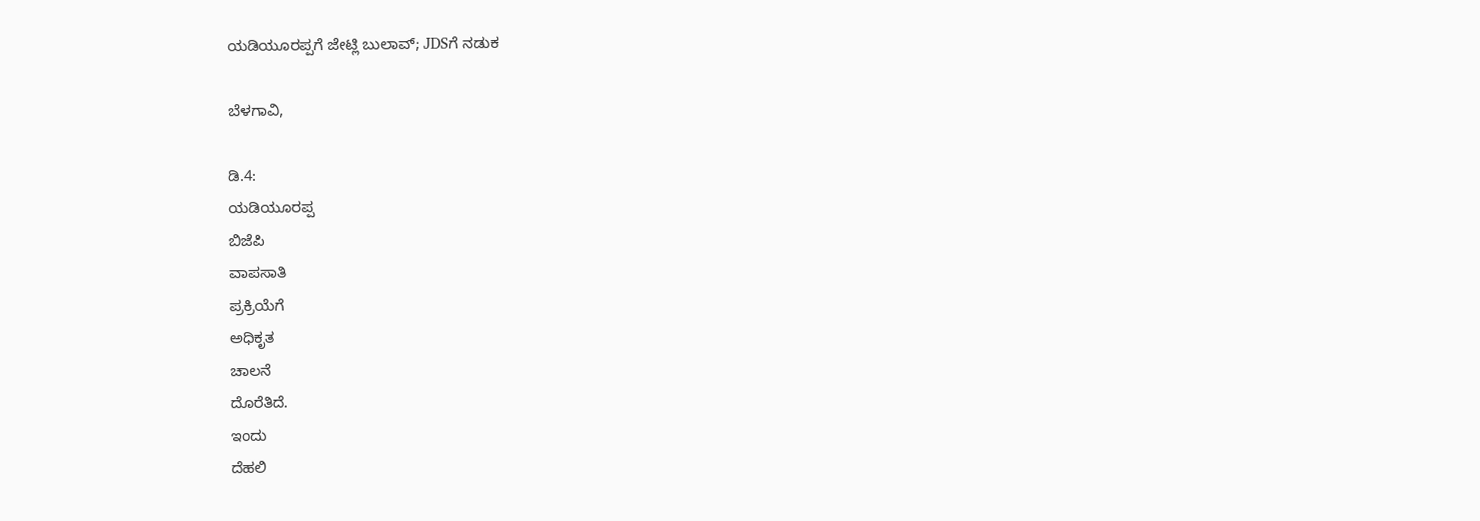ಯಡಿಯೂರಪ್ಪಗೆ ಜೇಟ್ಲಿ ಬುಲಾವ್; JDSಗೆ ನಡುಕ

ಬೆಳಗಾವಿ,

ಡಿ.4:
ಯಡಿಯೂರಪ್ಪ
ಬಿಜೆಪಿ
ವಾಪಸಾತಿ
ಪ್ರಕ್ರಿಯೆಗೆ
ಅಧಿಕೃತ
ಚಾಲನೆ
ದೊರೆತಿದೆ.
ಇಂದು
ದೆಹಲಿ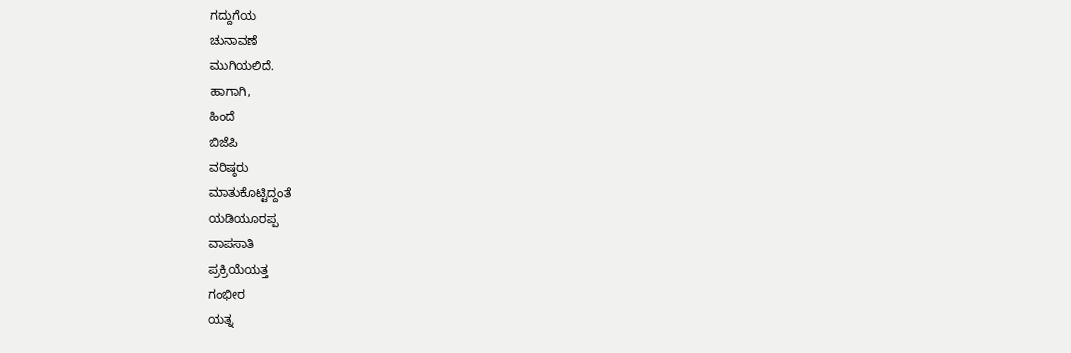ಗದ್ದುಗೆಯ
ಚುನಾವಣೆ
ಮುಗಿಯಲಿದೆ.
ಹಾಗಾಗಿ,
ಹಿಂದೆ
ಬಿಜೆಪಿ
ವರಿಷ್ಠರು
ಮಾತುಕೊಟ್ಟಿದ್ದಂತೆ
ಯಡಿಯೂರಪ್ಪ
ವಾಪಸಾತಿ
ಪ್ರಕ್ರಿಯೆಯತ್ತ
ಗಂಭೀರ
ಯತ್ನ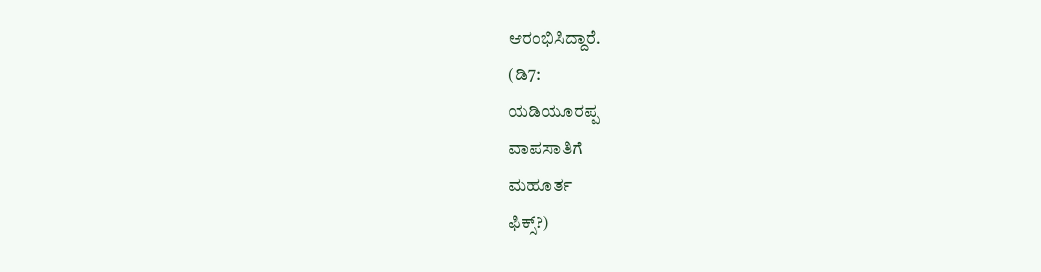ಆರಂಭಿಸಿದ್ದಾರೆ.
(ಡಿ7:
ಯಡಿಯೂರಪ್ಪ
ವಾಪಸಾತಿಗೆ
ಮಹೂರ್ತ
ಫಿಕ್ಸ್?)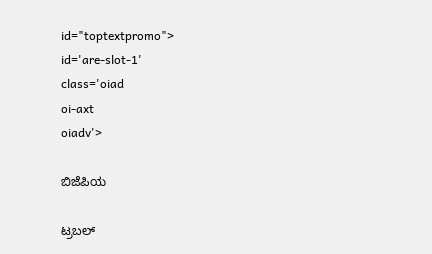id="toptextpromo">
id='are-slot-1'
class='oiad
oi-axt
oiadv'>

ಬಿಜೆಪಿಯ

ಟ್ರಬಲ್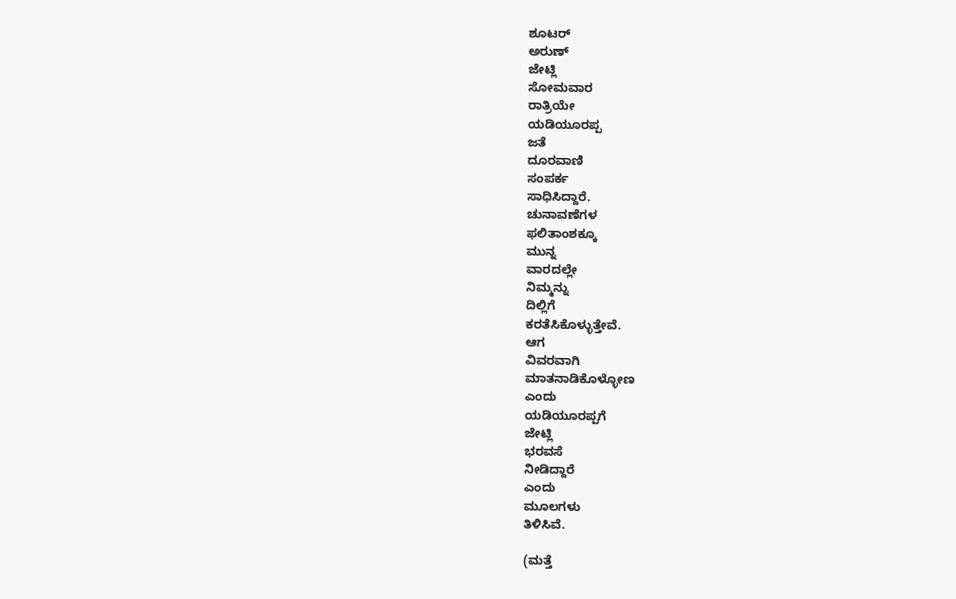ಶೂಟರ್
ಅರುಣ್
ಜೇಟ್ಲಿ
ಸೋಮವಾರ
ರಾತ್ರಿಯೇ
ಯಡಿಯೂರಪ್ಪ
ಜತೆ
ದೂರವಾಣಿ
ಸಂಪರ್ಕ
ಸಾಧಿಸಿದ್ದಾರೆ.
ಚುನಾವಣೆಗಳ
ಫಲಿತಾಂಶಕ್ಕೂ
ಮುನ್ನ
ವಾರದಲ್ಲೇ
ನಿಮ್ಮನ್ನು
ದಿಲ್ಲಿಗೆ
ಕರತೆಸಿಕೊಳ್ಳುತ್ತೇವೆ.
ಆಗ
ವಿವರವಾಗಿ
ಮಾತನಾಡಿಕೊಳ್ಳೋಣ
ಎಂದು
ಯಡಿಯೂರಪ್ಪಗೆ
ಜೇಟ್ಲಿ
ಭರವಸೆ
ನೀಡಿದ್ದಾರೆ
ಎಂದು
ಮೂಲಗಳು
ತಿಳಿಸಿವೆ.

(ಮತ್ತೆ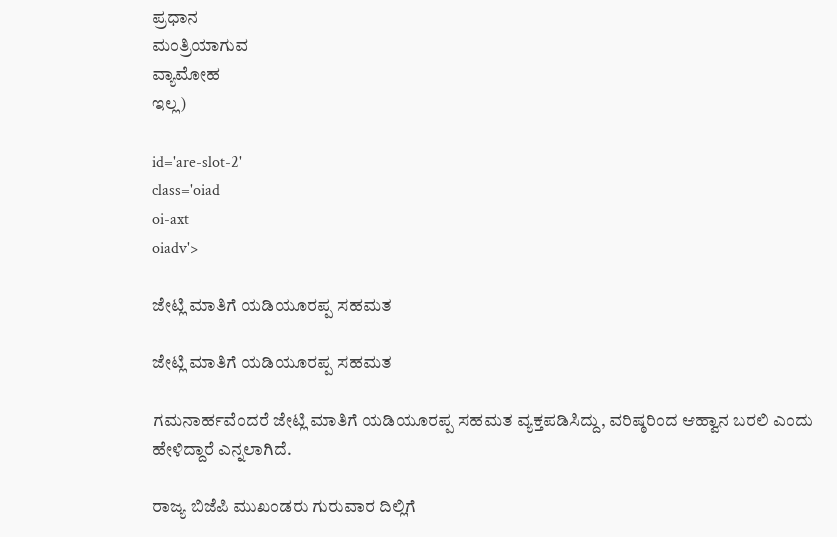ಪ್ರಧಾನ
ಮಂತ್ರಿಯಾಗುವ
ವ್ಯಾಮೋಹ
ಇಲ್ಲ)

id='are-slot-2'
class='oiad
oi-axt
oiadv'>

ಜೇಟ್ಲಿ ಮಾತಿಗೆ ಯಡಿಯೂರಪ್ಪ ಸಹಮತ

ಜೇಟ್ಲಿ ಮಾತಿಗೆ ಯಡಿಯೂರಪ್ಪ ಸಹಮತ

ಗಮನಾರ್ಹವೆಂದರೆ ಜೇಟ್ಲಿ ಮಾತಿಗೆ ಯಡಿಯೂರಪ್ಪ ಸಹಮತ ವ್ಯಕ್ತಪಡಿಸಿದ್ದು, ವರಿಷ್ಠರಿಂದ ಆಹ್ವಾನ ಬರಲಿ ಎಂದು ಹೇಳಿದ್ದಾರೆ ಎನ್ನಲಾಗಿದೆ.

ರಾಜ್ಯ ಬಿಜೆಪಿ ಮುಖಂಡರು ಗುರುವಾರ ದಿಲ್ಲಿಗೆ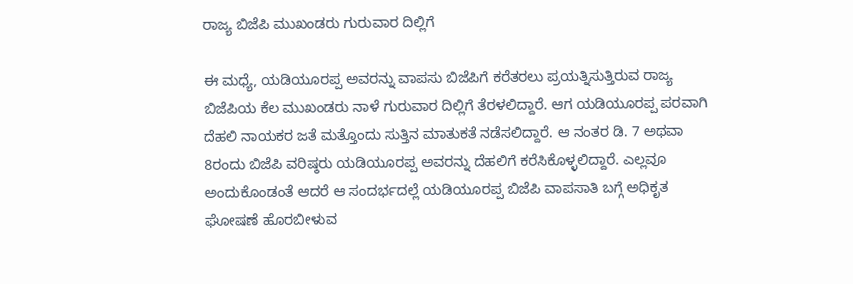ರಾಜ್ಯ ಬಿಜೆಪಿ ಮುಖಂಡರು ಗುರುವಾರ ದಿಲ್ಲಿಗೆ

ಈ ಮಧ್ಯೆ, ಯಡಿಯೂರಪ್ಪ ಅವರನ್ನು ವಾಪಸು ಬಿಜೆಪಿಗೆ ಕರೆತರಲು ಪ್ರಯತ್ನಿಸುತ್ತಿರುವ ರಾಜ್ಯ ಬಿಜೆಪಿಯ ಕೆಲ ಮುಖಂಡರು ನಾಳೆ ಗುರುವಾರ ದಿಲ್ಲಿಗೆ ತೆರಳಲಿದ್ದಾರೆ. ಆಗ ಯಡಿಯೂರಪ್ಪ ಪರವಾಗಿ ದೆಹಲಿ ನಾಯಕರ ಜತೆ ಮತ್ತೊಂದು ಸುತ್ತಿನ ಮಾತುಕತೆ ನಡೆಸಲಿದ್ದಾರೆ. ಆ ನಂತರ ಡಿ. 7 ಅಥವಾ 8ರಂದು ಬಿಜೆಪಿ ವರಿಷ್ಠರು ಯಡಿಯೂರಪ್ಪ ಅವರನ್ನು ದೆಹಲಿಗೆ ಕರೆಸಿಕೊಳ್ಳಲಿದ್ದಾರೆ. ಎಲ್ಲವೂ ಅಂದುಕೊಂಡಂತೆ ಆದರೆ ಆ ಸಂದರ್ಭದಲ್ಲೆ ಯಡಿಯೂರಪ್ಪ ಬಿಜೆಪಿ ವಾಪಸಾತಿ ಬಗ್ಗೆ ಅಧಿಕೃತ ಘೋಷಣೆ ಹೊರಬೀಳುವ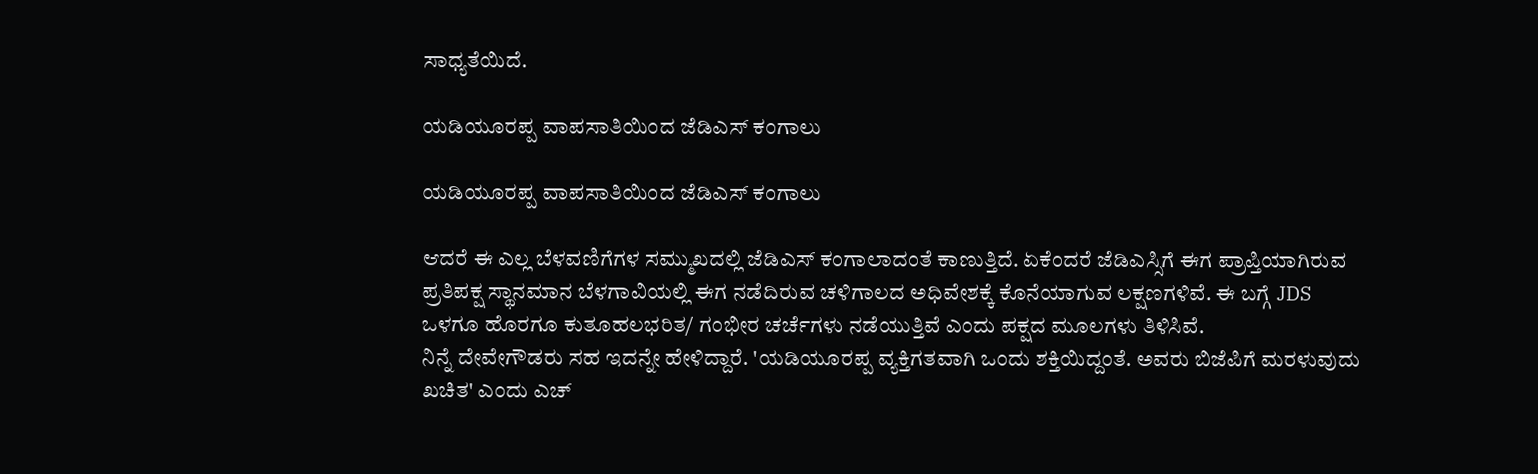ಸಾಧ್ಯತೆಯಿದೆ.

ಯಡಿಯೂರಪ್ಪ ವಾಪಸಾತಿಯಿಂದ ಜೆಡಿಎಸ್ ಕಂಗಾಲು

ಯಡಿಯೂರಪ್ಪ ವಾಪಸಾತಿಯಿಂದ ಜೆಡಿಎಸ್ ಕಂಗಾಲು

ಆದರೆ ಈ ಎಲ್ಲ ಬೆಳವಣಿಗೆಗಳ ಸಮ್ಮುಖದಲ್ಲಿ ಜೆಡಿಎಸ್ ಕಂಗಾಲಾದಂತೆ ಕಾಣುತ್ತಿದೆ. ಏಕೆಂದರೆ ಜೆಡಿಎಸ್ಸಿಗೆ ಈಗ ಪ್ರಾಪ್ತಿಯಾಗಿರುವ ಪ್ರತಿಪಕ್ಷ ಸ್ಥಾನಮಾನ ಬೆಳಗಾವಿಯಲ್ಲಿ ಈಗ ನಡೆದಿರುವ ಚಳಿಗಾಲದ ಅಧಿವೇಶಕ್ಕೆ ಕೊನೆಯಾಗುವ ಲಕ್ಷಣಗಳಿವೆ. ಈ ಬಗ್ಗೆ JDS ಒಳಗೂ ಹೊರಗೂ ಕುತೂಹಲಭರಿತ/ ಗಂಭೀರ ಚರ್ಚೆಗಳು ನಡೆಯುತ್ತಿವೆ ಎಂದು ಪಕ್ಷದ ಮೂಲಗಳು ತಿಳಿಸಿವೆ.
ನಿನ್ನೆ ದೇವೇಗೌಡರು ಸಹ ಇದನ್ನೇ ಹೇಳಿದ್ದಾರೆ. 'ಯಡಿಯೂರಪ್ಪ ವ್ಯಕ್ತಿಗತವಾಗಿ ಒಂದು ಶಕ್ತಿಯಿದ್ದಂತೆ. ಅವರು ಬಿಜೆಪಿಗೆ ಮರಳುವುದು ಖಚಿತ' ಎಂದು ಎಚ್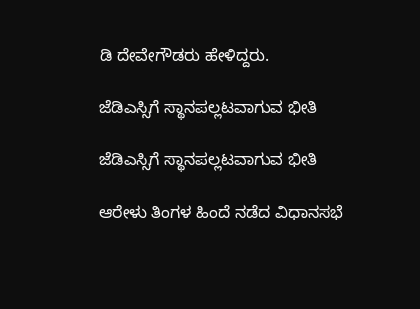ಡಿ ದೇವೇಗೌಡರು ಹೇಳಿದ್ದರು.

ಜೆಡಿಎಸ್ಸಿಗೆ ಸ್ಥಾನಪಲ್ಲಟವಾಗುವ ಭೀತಿ

ಜೆಡಿಎಸ್ಸಿಗೆ ಸ್ಥಾನಪಲ್ಲಟವಾಗುವ ಭೀತಿ

ಆರೇಳು ತಿಂಗಳ ಹಿಂದೆ ನಡೆದ ವಿಧಾನಸಭೆ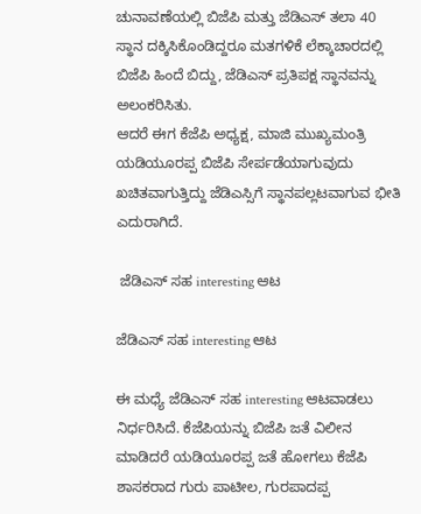ಚುನಾವಣೆಯಲ್ಲಿ ಬಿಜೆಪಿ ಮತ್ತು ಜೆಡಿಎಸ್ ತಲಾ 40 ಸ್ಥಾನ ದಕ್ಕಿಸಿಕೊಂಡಿದ್ದರೂ ಮತಗಳಿಕೆ ಲೆಕ್ಕಾಚಾರದಲ್ಲಿ ಬಿಜೆಪಿ ಹಿಂದೆ ಬಿದ್ದು, ಜೆಡಿಎಸ್ ಪ್ರತಿಪಕ್ಷ ಸ್ಥಾನವನ್ನು ಅಲಂಕರಿಸಿತು.
ಆದರೆ ಈಗ ಕೆಜೆಪಿ ಅಧ್ಯಕ್ಷ, ಮಾಜಿ ಮುಖ್ಯಮಂತ್ರಿ ಯಡಿಯೂರಪ್ಪ ಬಿಜೆಪಿ ಸೇರ್ಪಡೆಯಾಗುವುದು ಖಚಿತವಾಗುತ್ತಿದ್ದು ಜೆಡಿಎಸ್ಸಿಗೆ ಸ್ಥಾನಪಲ್ಲಟವಾಗುವ ಭೀತಿ ಎದುರಾಗಿದೆ.

 ಜೆಡಿಎಸ್ ಸಹ interesting ಆಟ

ಜೆಡಿಎಸ್ ಸಹ interesting ಆಟ

ಈ ಮಧ್ಯೆ ಜೆಡಿಎಸ್ ಸಹ interesting ಆಟವಾಡಲು ನಿರ್ಧರಿಸಿದೆ. ಕೆಜೆಪಿಯನ್ನು ಬಿಜೆಪಿ ಜತೆ ವಿಲೀನ ಮಾಡಿದರೆ ಯಡಿಯೂರಪ್ಪ ಜತೆ ಹೋಗಲು ಕೆಜೆಪಿ ಶಾಸಕರಾದ ಗುರು ಪಾಟೀಲ, ಗುರಪಾದಪ್ಪ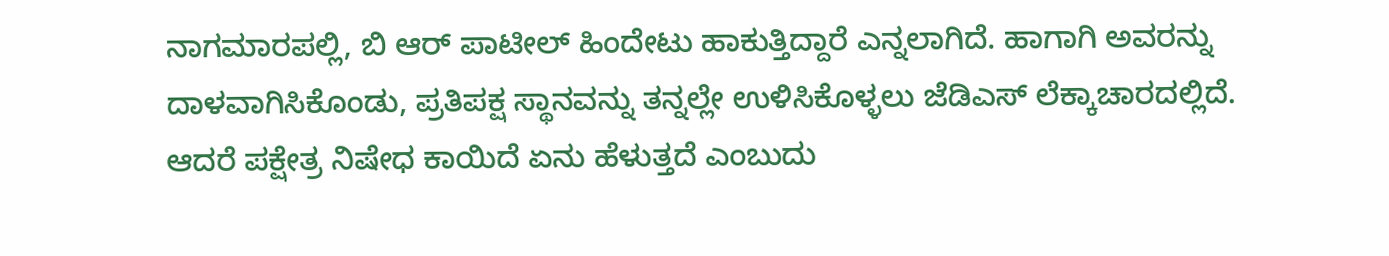ನಾಗಮಾರಪಲ್ಲಿ, ಬಿ ಆರ್ ಪಾಟೀಲ್ ಹಿಂದೇಟು ಹಾಕುತ್ತಿದ್ದಾರೆ ಎನ್ನಲಾಗಿದೆ. ಹಾಗಾಗಿ ಅವರನ್ನು ದಾಳವಾಗಿಸಿಕೊಂಡು, ಪ್ರತಿಪಕ್ಷ ಸ್ಥಾನವನ್ನು ತನ್ನಲ್ಲೇ ಉಳಿಸಿಕೊಳ್ಳಲು ಜೆಡಿಎಸ್ ಲೆಕ್ಕಾಚಾರದಲ್ಲಿದೆ.
ಆದರೆ ಪಕ್ಷೇತ್ರ ನಿಷೇಧ ಕಾಯಿದೆ ಏನು ಹೆಳುತ್ತದೆ ಎಂಬುದು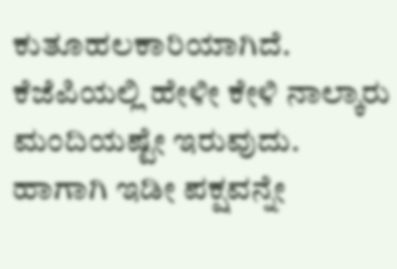ಕುತೂಹಲಕಾರಿಯಾಗಿದೆ. ಕೆಜೆಪಿಯಲ್ಲಿ ಹೇಳೀ ಕೇಳಿ ನಾಲ್ಕಾರು ಮಂದಿಯಷ್ಟೇ ಇರುವುದು. ಹಾಗಾಗಿ ಇಡೀ ಪಕ್ಷವನ್ನೇ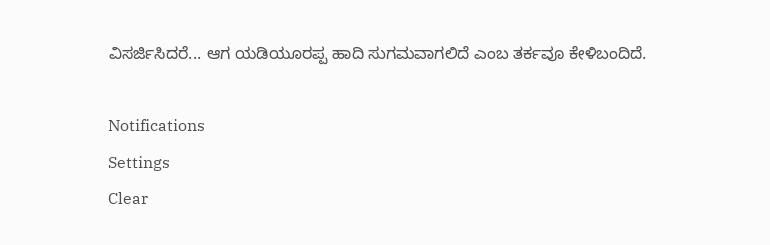ವಿಸರ್ಜಿಸಿದರೆ... ಆಗ ಯಡಿಯೂರಪ್ಪ ಹಾದಿ ಸುಗಮವಾಗಲಿದೆ ಎಂಬ ತರ್ಕವೂ ಕೇಳಿಬಂದಿದೆ.

Notifications
Settings
Clear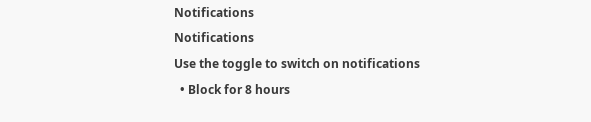Notifications
Notifications
Use the toggle to switch on notifications
  • Block for 8 hours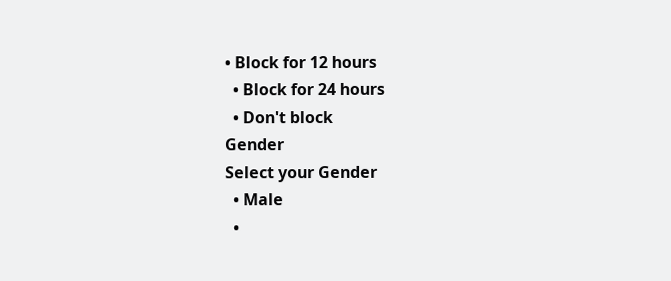• Block for 12 hours
  • Block for 24 hours
  • Don't block
Gender
Select your Gender
  • Male
  •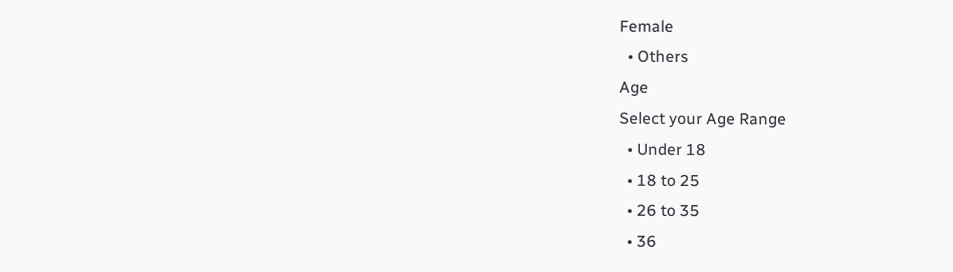Female
  • Others
Age
Select your Age Range
  • Under 18
  • 18 to 25
  • 26 to 35
  • 36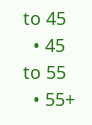to 45
  • 45 to 55
  • 55+